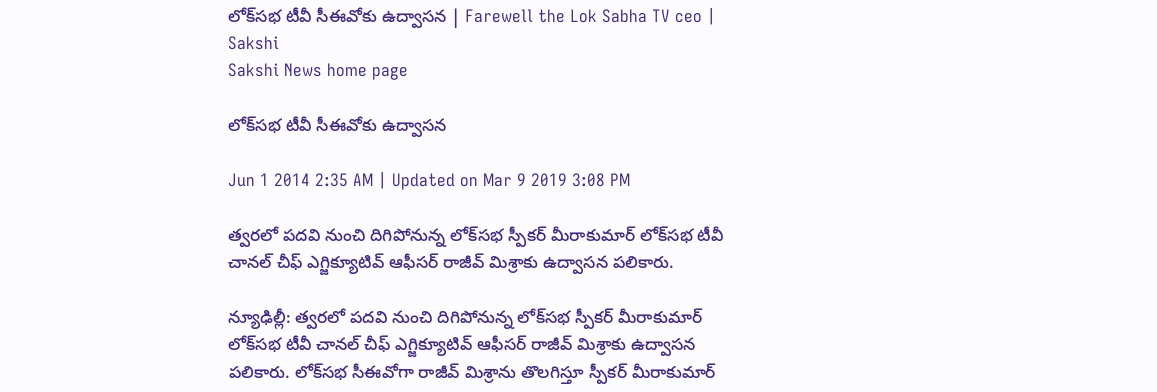లోక్‌సభ టీవీ సీఈవోకు ఉద్వాసన | Farewell the Lok Sabha TV ceo | Sakshi
Sakshi News home page

లోక్‌సభ టీవీ సీఈవోకు ఉద్వాసన

Jun 1 2014 2:35 AM | Updated on Mar 9 2019 3:08 PM

త్వరలో పదవి నుంచి దిగిపోనున్న లోక్‌సభ స్పీకర్ మీరాకుమార్ లోక్‌సభ టీవీ చానల్ చీఫ్ ఎగ్జిక్యూటివ్ ఆఫీసర్ రాజీవ్ మిశ్రాకు ఉద్వాసన పలికారు.

న్యూఢిల్లీ: త్వరలో పదవి నుంచి దిగిపోనున్న లోక్‌సభ స్పీకర్ మీరాకుమార్ లోక్‌సభ టీవీ చానల్ చీఫ్ ఎగ్జిక్యూటివ్ ఆఫీసర్ రాజీవ్ మిశ్రాకు ఉద్వాసన పలికారు. లోక్‌సభ సీఈవోగా రాజీవ్ మిశ్రాను తొలగిస్తూ స్పీకర్ మీరాకుమార్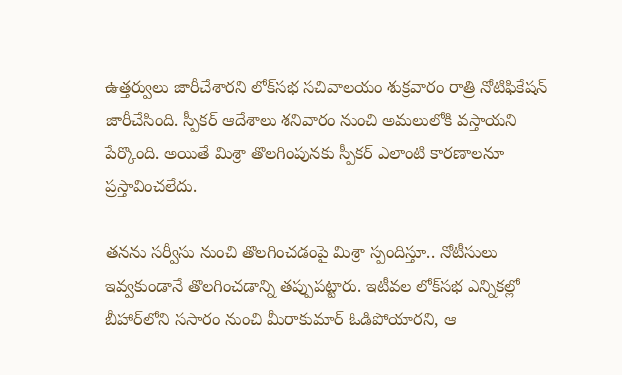ఉత్తర్వులు జారీచేశారని లోక్‌సభ సచివాలయం శుక్రవారం రాత్రి నోటిఫికేషన్ జారీచేసింది. స్పీకర్ ఆదేశాలు శనివారం నుంచి అమలులోకి వస్తాయని పేర్కొంది. అయితే మిశ్రా తొలగింపునకు స్పీకర్ ఎలాంటి కారణాలనూ ప్రస్తావించలేదు.

తనను సర్వీసు నుంచి తొలగించడంపై మిశ్రా స్పందిస్తూ.. నోటీసులు ఇవ్వకుండానే తొలగించడాన్ని తప్పుపట్టారు. ఇటీవల లోక్‌సభ ఎన్నికల్లో బీహార్‌లోని ససారం నుంచి మీరాకుమార్ ఓడిపోయారని, ఆ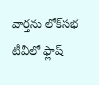వార్తను లోక్‌సభ టీవీలో ఫ్లాష్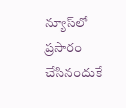న్యూస్‌లో ప్రసారం చేసినందుకే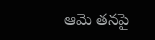ఆమె తనపై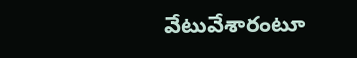వేటువేశారంటూ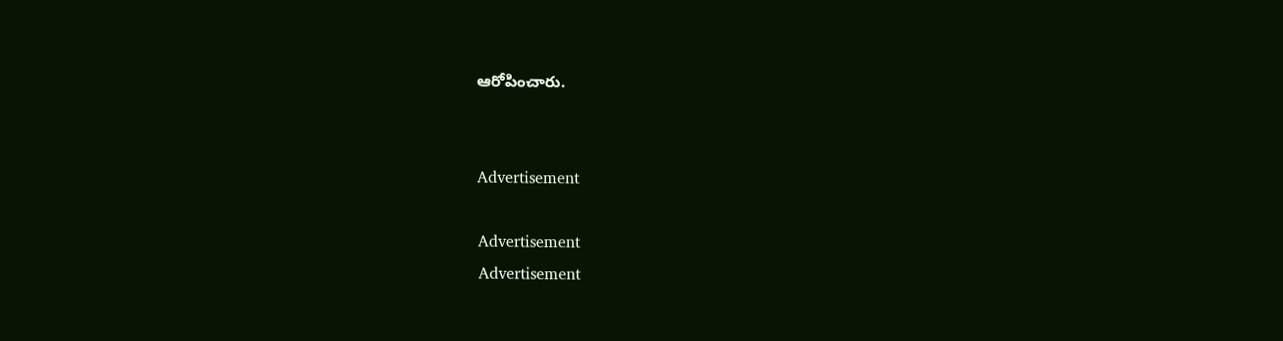ఆరోపించారు.


Advertisement

Advertisement
Advertisement